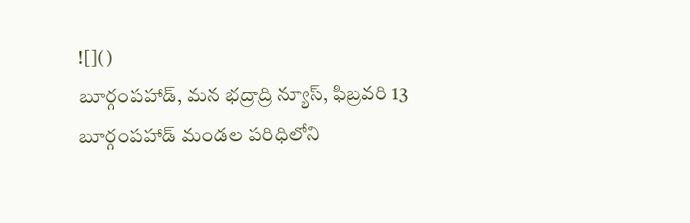![]()
బూర్గంపహాడ్, మన భద్రాద్రి న్యూస్, ఫిబ్రవరి 13
బూర్గంపహాడ్ మండల పరిధిలోని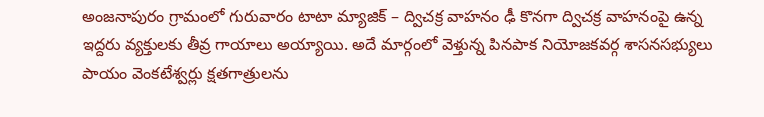అంజనాపురం గ్రామంలో గురువారం టాటా మ్యాజిక్ – ద్విచక్ర వాహనం ఢీ కొనగా ద్విచక్ర వాహనంపై ఉన్న ఇద్దరు వ్యక్తులకు తీవ్ర గాయాలు అయ్యాయి. అదే మార్గంలో వెళ్తున్న పినపాక నియోజకవర్గ శాసనసభ్యులు పాయం వెంకటేశ్వర్లు క్షతగాత్రులను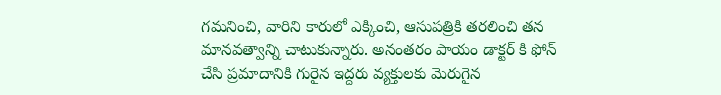గమనించి, వారిని కారులో ఎక్కించి, ఆసుపత్రికి తరలించి తన మానవత్వాన్ని చాటుకున్నారు. అనంతరం పాయం డాక్టర్ కి ఫోన్ చేసి ప్రమాదానికి గురైన ఇద్దరు వ్యక్తులకు మెరుగైన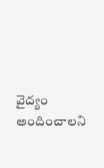వైద్యం అందించాలని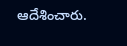ఆదేశించారు.